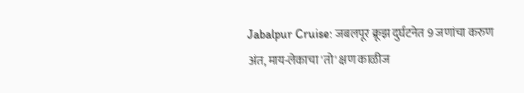Jabalpur Cruise: जबलपूर क्रूझ दुर्घटनेत 9 जणांचा करुण अंत, माय-लेकाचा 'तो' क्षण काळीज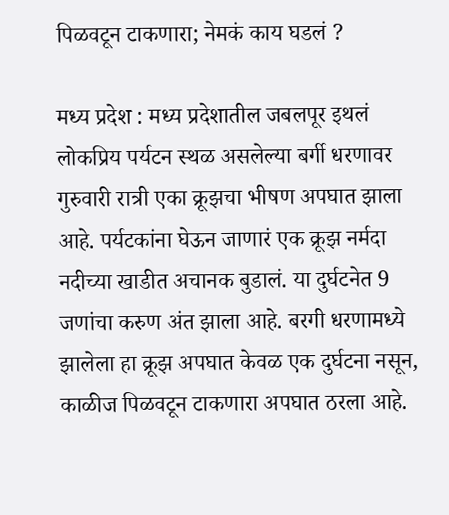पिळवटून टाकणारा; नेमकं काय घडलं ?

मध्य प्रदेश : मध्य प्रदेशातील जबलपूर इथलं लोकप्रिय पर्यटन स्थळ असलेल्या बर्गी धरणावर गुरुवारी रात्री एका क्रूझचा भीषण अपघात झाला आहे. पर्यटकांना घेऊन जाणारं एक क्रूझ नर्मदा नदीच्या खाडीत अचानक बुडालं. या दुर्घटनेत 9 जणांचा करुण अंत झाला आहे. बरगी धरणामध्ये झालेला हा क्रूझ अपघात केवळ एक दुर्घटना नसून, काळीज पिळवटून टाकणारा अपघात ठरला आहे.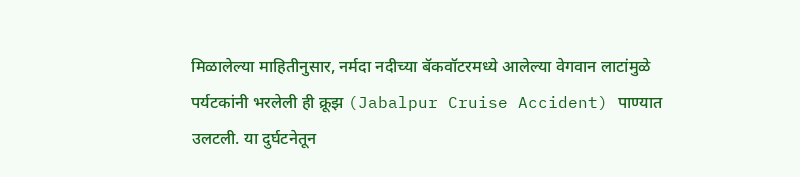मिळालेल्या माहितीनुसार, नर्मदा नदीच्या बॅकवॉटरमध्ये आलेल्या वेगवान लाटांमुळे पर्यटकांनी भरलेली ही क्रूझ (Jabalpur Cruise Accident) पाण्यात उलटली. या दुर्घटनेतून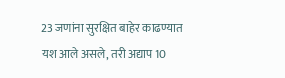23 जणांना सुरक्षित बाहेर काढण्यात यश आले असले, तरी अद्याप 10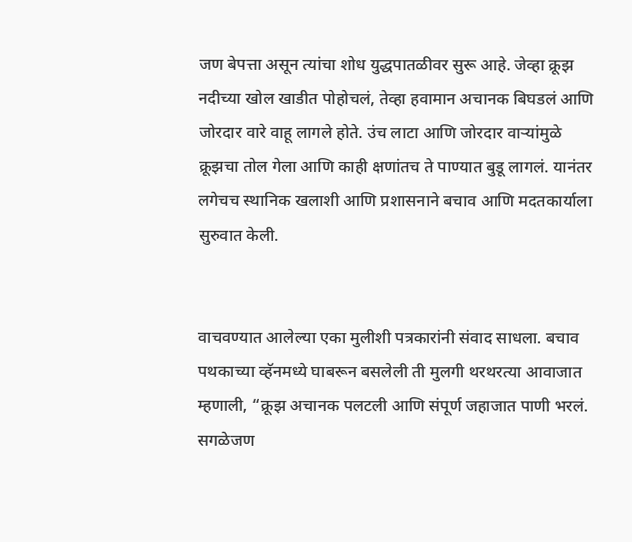जण बेपत्ता असून त्यांचा शोध युद्धपातळीवर सुरू आहे. जेव्हा क्रूझ नदीच्या खोल खाडीत पोहोचलं, तेव्हा हवामान अचानक बिघडलं आणि जोरदार वारे वाहू लागले होते. उंच लाटा आणि जोरदार वाऱ्यांमुळे क्रूझचा तोल गेला आणि काही क्षणांतच ते पाण्यात बुडू लागलं. यानंतर लगेचच स्थानिक खलाशी आणि प्रशासनाने बचाव आणि मदतकार्याला सुरुवात केली.


वाचवण्यात आलेल्या एका मुलीशी पत्रकारांनी संवाद साधला. बचाव पथकाच्या व्हॅनमध्ये घाबरून बसलेली ती मुलगी थरथरत्या आवाजात म्हणाली, “क्रूझ अचानक पलटली आणि संपूर्ण जहाजात पाणी भरलं. सगळेजण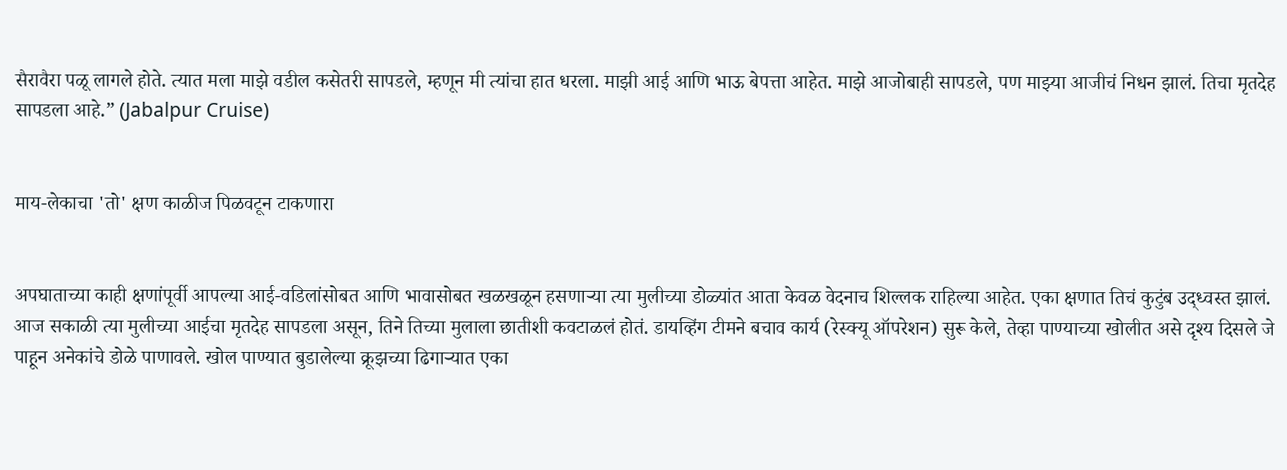सैरावैरा पळू लागले होते. त्यात मला माझे वडील कसेतरी सापडले, म्हणून मी त्यांचा हात धरला. माझी आई आणि भाऊ बेपत्ता आहेत. माझे आजोबाही सापडले, पण माझ्या आजीचं निधन झालं. तिचा मृतदेह सापडला आहे.” (Jabalpur Cruise)


माय-लेकाचा 'तो' क्षण काळीज पिळवटून टाकणारा


अपघाताच्या काही क्षणांपूर्वी आपल्या आई-वडिलांसोबत आणि भावासोबत खळखळून हसणाऱ्या त्या मुलीच्या डोळ्यांत आता केवळ वेदनाच शिल्लक राहिल्या आहेत. एका क्षणात तिचं कुटुंब उद्ध्वस्त झालं. आज सकाळी त्या मुलीच्या आईचा मृतदेह सापडला असून, तिने तिच्या मुलाला छातीशी कवटाळलं होतं. डायव्हिंग टीमने बचाव कार्य (रेस्क्यू ऑपरेशन) सुरू केले, तेव्हा पाण्याच्या खोलीत असे दृश्य दिसले जे पाहून अनेकांचे डोळे पाणावले. खोल पाण्यात बुडालेल्या क्रूझच्या ढिगाऱ्यात एका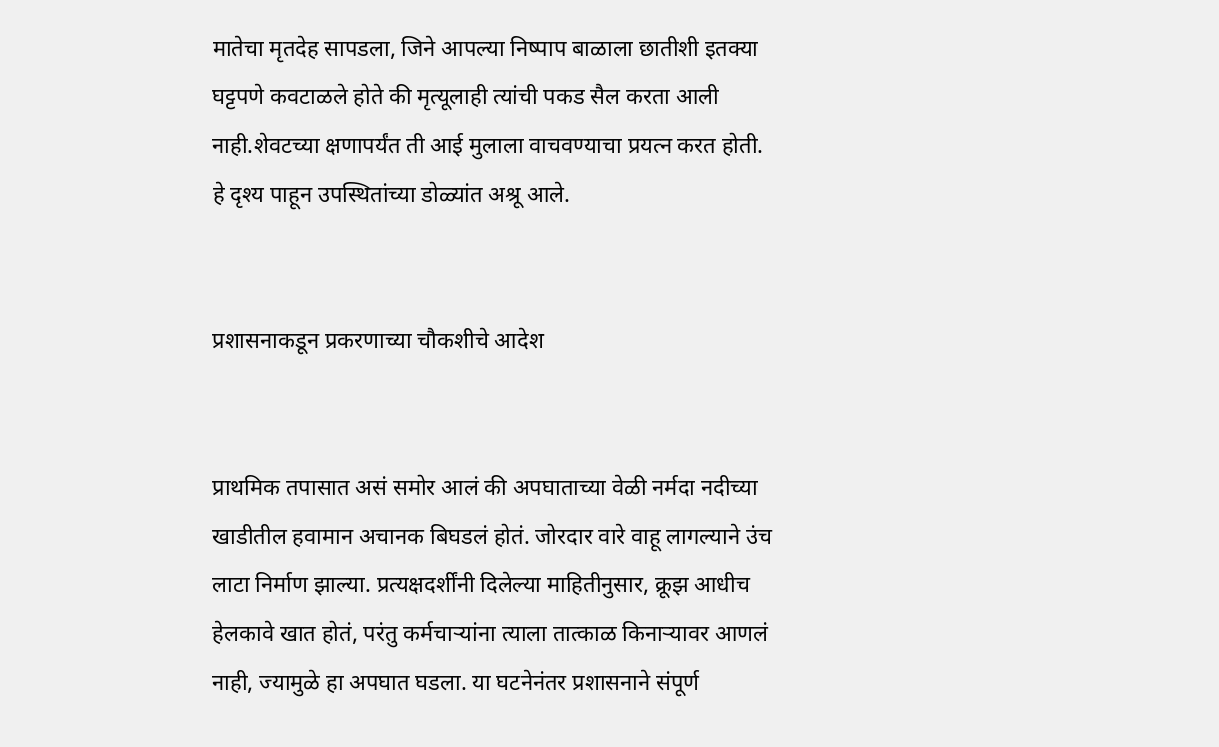मातेचा मृतदेह सापडला, जिने आपल्या निष्पाप बाळाला छातीशी इतक्या घट्टपणे कवटाळले होते की मृत्यूलाही त्यांची पकड सैल करता आली नाही.शेवटच्या क्षणापर्यंत ती आई मुलाला वाचवण्याचा प्रयत्न करत होती. हे दृश्य पाहून उपस्थितांच्या डोळ्यांत अश्रू आले.


प्रशासनाकडून प्रकरणाच्या चौकशीचे आदेश


प्राथमिक तपासात असं समोर आलं की अपघाताच्या वेळी नर्मदा नदीच्या खाडीतील हवामान अचानक बिघडलं होतं. जोरदार वारे वाहू लागल्याने उंच लाटा निर्माण झाल्या. प्रत्यक्षदर्शींनी दिलेल्या माहितीनुसार, क्रूझ आधीच हेलकावे खात होतं, परंतु कर्मचाऱ्यांना त्याला तात्काळ किनाऱ्यावर आणलं नाही, ज्यामुळे हा अपघात घडला. या घटनेनंतर प्रशासनाने संपूर्ण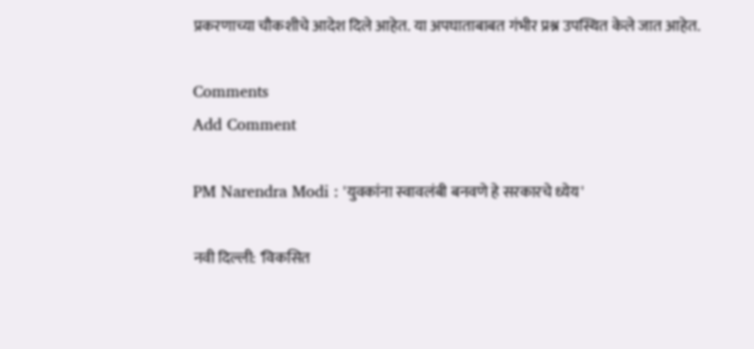प्रकरणाच्या चौकशीचे आदेश दिले आहेत. या अपघाताबाबत गंभीर प्रश्न उपस्थित केले जात आहेत.

Comments
Add Comment

PM Narendra Modi : 'युवकांना स्वावलंबी बनवणे हे सरकारचे ध्येय'

नवी दिल्ली: 'विकसित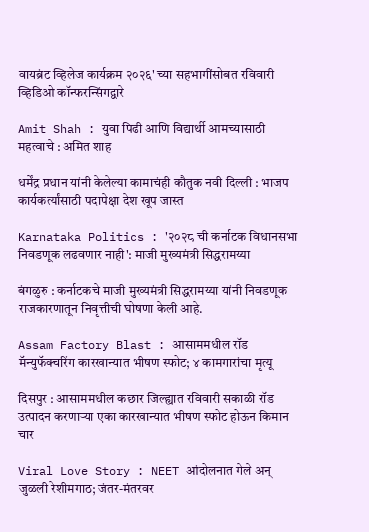वायब्रंट व्हिलेज कार्यक्रम २०२६' च्या सहभागींसोबत रविवारी व्हिडिओ कॉन्फरन्सिंगद्वारे

Amit Shah : युवा पिढी आणि विद्यार्थी आमच्यासाठी महत्वाचे : अमित शाह

धर्मेंद्र प्रधान यांनी केलेल्या कामाचंही कौतुक नवी दिल्ली : भाजप कार्यकर्त्यांसाठी पदापेक्षा देश खूप जास्त

Karnataka Politics : '२०२८ ची कर्नाटक विधानसभा निवडणूक लढवणार नाही': माजी मुख्यमंत्री सिद्धरामय्या

बंगळुरु : कर्नाटकचे माजी मुख्यमंत्री सिद्धरामय्या यांनी निवडणूक राजकारणातून निवृत्तीची घोषणा केली आहे.

Assam Factory Blast : आसाममधील रॉड मॅन्युफॅक्चरिंग कारखान्यात भीषण स्फोट; ४ कामगारांचा मृत्यू

दिसपुर : आसाममधील कछार जिल्ह्यात रविवारी सकाळी रॉड उत्पादन करणाऱ्या एका कारखान्यात भीषण स्फोट होऊन किमान चार

Viral Love Story : NEET आंदोलनात गेले अन् जुळली रेशीमगाठ; जंतर-मंतरवर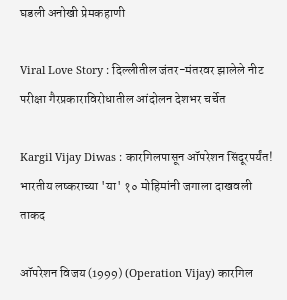घडली अनोखी प्रेमकहाणी

Viral Love Story : दिल्लीतील जंतर-मंतरवर झालेले नीट परीक्षा गैरप्रकाराविरोधातील आंदोलन देशभर चर्चेत

Kargil Vijay Diwas : कारगिलपासून ऑपरेशन सिंदूरपर्यंत! भारतीय लष्कराच्या 'या' १० मोहिमांनी जगाला दाखवली ताकद

ऑपरेशन विजय (1999) (Operation Vijay) कारगिल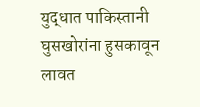युद्धात पाकिस्तानी घुसखोरांना हुसकावून लावत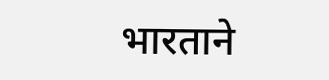भारताने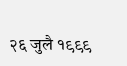२६ जुलै १९९९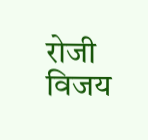रोजी विजय